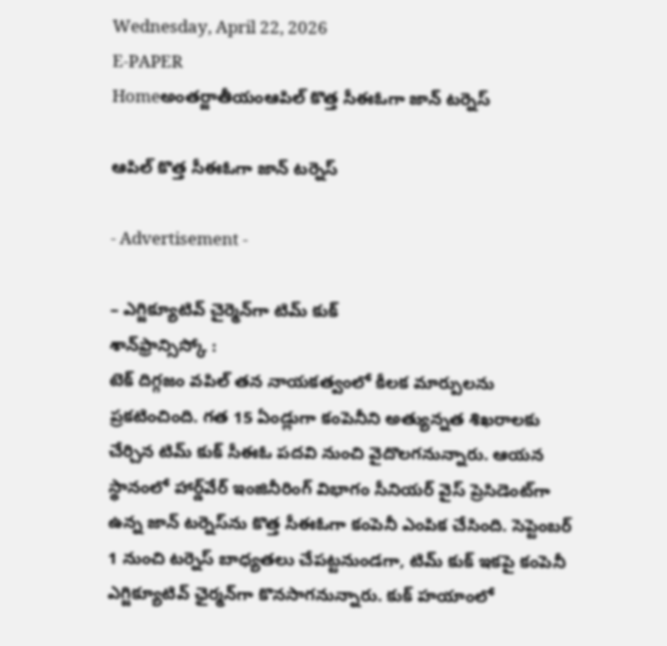Wednesday, April 22, 2026
E-PAPER
Homeఅంతర్జాతీయంఆపిల్‌ కొత్త సీఈఓగా జాన్‌ టర్నెస్‌

ఆపిల్‌ కొత్త సీఈఓగా జాన్‌ టర్నెస్‌

- Advertisement -

– ఎగ్జిక్యూటివ్‌ చైర్మెన్‌గా టిమ్‌ కుక్‌
శాన్‌ఫ్రాన్సిస్కో :
టెక్‌ దిగ్గజం వపిల్‌ తన నాయకత్వంలో కీలక మార్పులను ప్రకటించింది. గత 15 ఏండ్లుగా కంపెనీని అత్యున్నత శిఖరాలకు చేర్చిన టిమ్‌ కుక్‌ సీఈఓ పదవి నుంచి వైదొలగనున్నారు. ఆయన స్థానంలో హార్డ్‌వేర్‌ ఇంజినీరింగ్‌ విభాగం సీనియర్‌ వైస్‌ ప్రెసిడెంట్‌గా ఉన్న జాన్‌ టర్నెస్‌ను కొత్త సీఈఓగా కంపెనీ ఎంపిక చేసింది. సెప్టెంబర్‌ 1 నుంచి టర్నెస్‌ బాధ్యతలు చేపట్టనుండగా, టిమ్‌ కుక్‌ ఇకపై కంపెనీ ఎగ్జిక్యూటివ్‌ ఛైర్మన్‌గా కొనసాగనున్నారు. కుక్‌ హయాంలో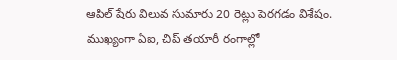ఆపిల్‌ షేరు విలువ సుమారు 20 రెట్లు పెరగడం విశేషం. ముఖ్యంగా ఏఐ, చిప్‌ తయారీ రంగాల్లో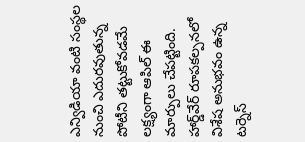ఎన్విడియా వంటి సంస్థల నుంచి ఎదురవుతున్న పోటీని తట్టుకోవడమే లక్ష్యంగా ఆపిల్‌ ఈ మార్పులు చేపట్టింది. హార్డ్‌వేర్‌ రూపకల్పనలో విశేష అనుభవం ఉన్న టర్నెస్‌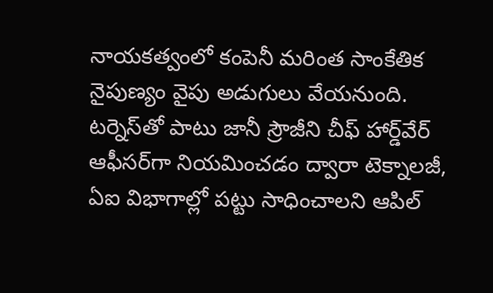నాయకత్వంలో కంపెనీ మరింత సాంకేతిక నైపుణ్యం వైపు అడుగులు వేయనుంది. టర్నెస్‌తో పాటు జానీ స్రౌజీని చీఫ్‌ హార్డ్‌వేర్‌ ఆఫీసర్‌గా నియమించడం ద్వారా టెక్నాలజీ, ఏఐ విభాగాల్లో పట్టు సాధించాలని ఆపిల్‌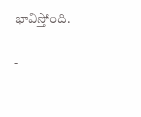భావిస్తోంది.

-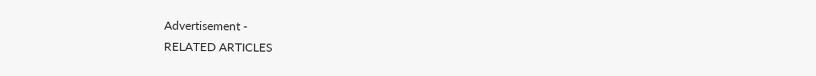Advertisement -
RELATED ARTICLES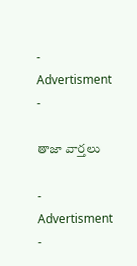- Advertisment -

తాజా వార్తలు

- Advertisment -